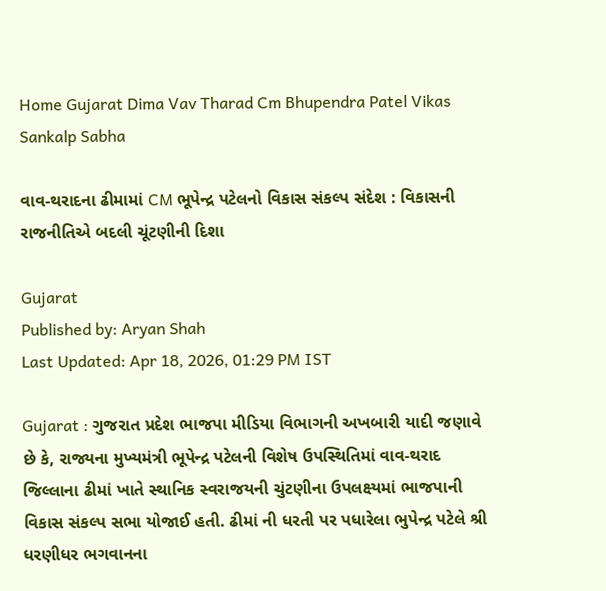Home Gujarat Dima Vav Tharad Cm Bhupendra Patel Vikas Sankalp Sabha

વાવ-થરાદના ઢીમામાં CM ભૂપેન્દ્ર પટેલનો વિકાસ સંકલ્પ સંદેશ : વિકાસની રાજનીતિએ બદલી ચૂંટણીની દિશા

Gujarat
Published by: Aryan Shah
Last Updated: Apr 18, 2026, 01:29 PM IST

Gujarat : ગુજરાત પ્રદેશ ભાજપા મીડિયા વિભાગની અખબારી યાદી જણાવે છે કે, રાજ્યના મુખ્યમંત્રી ભૂપેન્દ્ર પટેલની વિશેષ ઉપસ્થિતિમાં વાવ-થરાદ જિલ્લાના ઢીમાં ખાતે સ્થાનિક સ્વરાજયની ચુંટણીના ઉપલક્ષ્યમાં ભાજપાની વિકાસ સંકલ્પ સભા યોજાઈ હતી. ઢીમાં ની ધરતી પર પધારેલા ભુપેન્દ્ર પટેલે શ્રી ધરણીધર ભગવાનના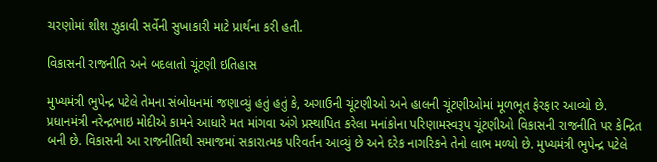ચરણોમાં શીશ ઝુકાવી સર્વેની સુખાકારી માટે પ્રાર્થના કરી હતી.

વિકાસની રાજનીતિ અને બદલાતો ચૂંટણી ઇતિહાસ

મુખ્યમંત્રી ભુપેન્દ્ર પટેલે તેમના સંબોધનમાં જણાવ્યું હતું હતું કે, અગાઉની ચૂંટણીઓ અને હાલની ચૂંટણીઓમાં મૂળભૂત ફેરફાર આવ્યો છે. પ્રધાનમંત્રી નરેન્દ્રભાઇ મોદીએ કામને આધારે મત માંગવા અંગે પ્રસ્થાપિત કરેલા મનાંકોના પરિણામસ્વરૂપ ચૂંટણીઓ વિકાસની રાજનીતિ પર કેન્દ્રિત બની છે. વિકાસની આ રાજનીતિથી સમાજમાં સકારાત્મક પરિવર્તન આવ્યું છે અને દરેક નાગરિકને તેનો લાભ મળ્યો છે. મુખ્યમંત્રી ભુપેન્દ્ર પટેલે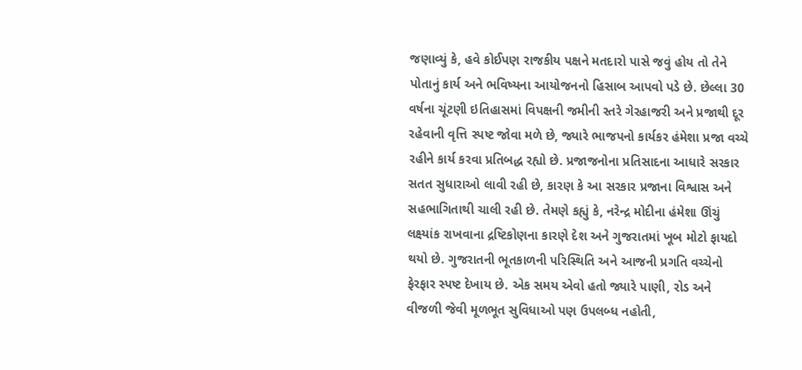જણાવ્યું કે, હવે કોઈપણ રાજકીય પક્ષને મતદારો પાસે જવું હોય તો તેને પોતાનું કાર્ય અને ભવિષ્યના આયોજનનો હિસાબ આપવો પડે છે. છેલ્લા 30 વર્ષના ચૂંટણી ઇતિહાસમાં વિપક્ષની જમીની સ્તરે ગેરહાજરી અને પ્રજાથી દૂર રહેવાની વૃત્તિ સ્પષ્ટ જોવા મળે છે, જ્યારે ભાજપનો કાર્યકર હંમેશા પ્રજા વચ્ચે રહીને કાર્ય કરવા પ્રતિબદ્ધ રહ્યો છે. પ્રજાજનોના પ્રતિસાદના આધારે સરકાર સતત સુધારાઓ લાવી રહી છે, કારણ કે આ સરકાર પ્રજાના વિશ્વાસ અને સહભાગિતાથી ચાલી રહી છે. તેમણે કહ્યું કે, નરેન્દ્ર મોદીના હંમેશા ઊંચું લક્ષ્યાંક રાખવાના દ્રષ્ટિકોણના કારણે દેશ અને ગુજરાતમાં ખૂબ મોટો ફાયદો થયો છે. ગુજરાતની ભૂતકાળની પરિસ્થિતિ અને આજની પ્રગતિ વચ્ચેનો ફેરફાર સ્પષ્ટ દેખાય છે. એક સમય એવો હતો જ્યારે પાણી, રોડ અને વીજળી જેવી મૂળભૂત સુવિધાઓ પણ ઉપલબ્ધ નહોતી,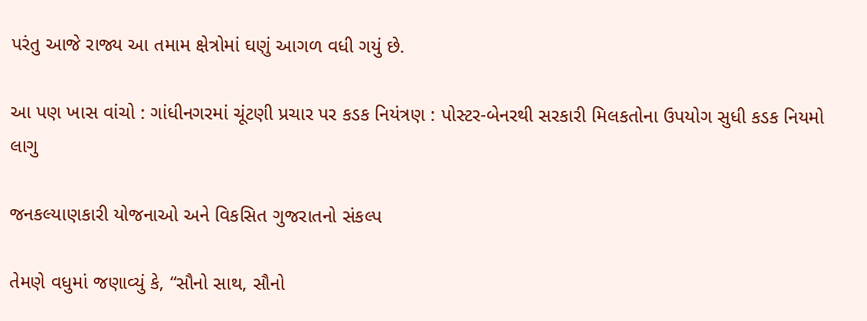પરંતુ આજે રાજ્ય આ તમામ ક્ષેત્રોમાં ઘણું આગળ વધી ગયું છે.

આ પણ ખાસ વાંચો : ગાંધીનગરમાં ચૂંટણી પ્રચાર પર કડક નિયંત્રણ : પોસ્ટર-બેનરથી સરકારી મિલકતોના ઉપયોગ સુધી કડક નિયમો લાગુ

જનકલ્યાણકારી યોજનાઓ અને વિકસિત ગુજરાતનો સંકલ્પ

તેમણે વધુમાં જણાવ્યું કે, “સૌનો સાથ, સૌનો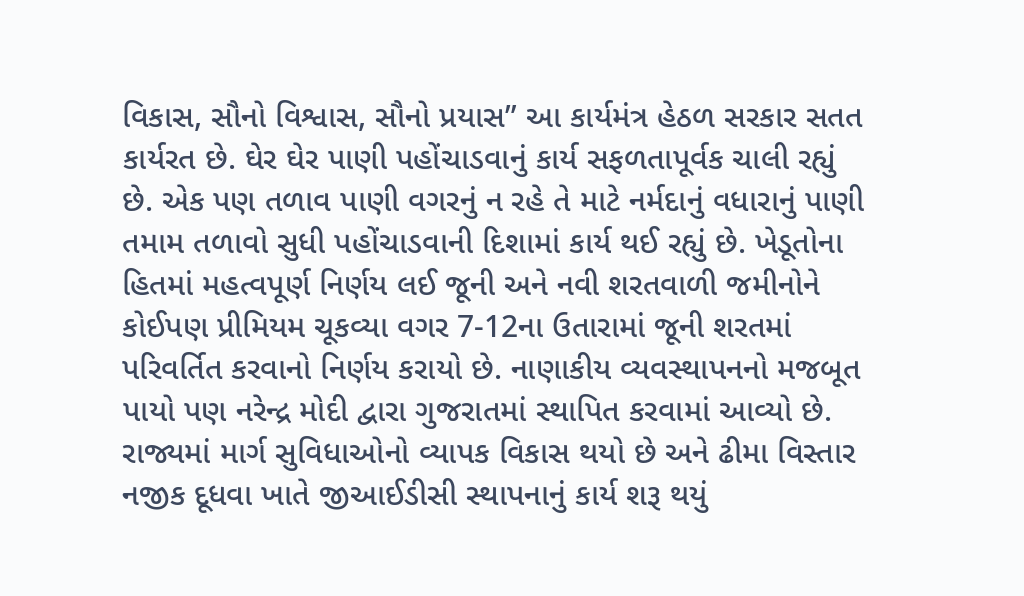વિકાસ, સૌનો વિશ્વાસ, સૌનો પ્રયાસ” આ કાર્યમંત્ર હેઠળ સરકાર સતત કાર્યરત છે. ઘેર ઘેર પાણી પહોંચાડવાનું કાર્ય સફળતાપૂર્વક ચાલી રહ્યું છે. એક પણ તળાવ પાણી વગરનું ન રહે તે માટે નર્મદાનું વધારાનું પાણી તમામ તળાવો સુધી પહોંચાડવાની દિશામાં કાર્ય થઈ રહ્યું છે. ખેડૂતોના હિતમાં મહત્વપૂર્ણ નિર્ણય લઈ જૂની અને નવી શરતવાળી જમીનોને કોઈપણ પ્રીમિયમ ચૂકવ્યા વગર 7-12ના ઉતારામાં જૂની શરતમાં પરિવર્તિત કરવાનો નિર્ણય કરાયો છે. નાણાકીય વ્યવસ્થાપનનો મજબૂત પાયો પણ નરેન્દ્ર મોદી દ્વારા ગુજરાતમાં સ્થાપિત કરવામાં આવ્યો છે. રાજ્યમાં માર્ગ સુવિધાઓનો વ્યાપક વિકાસ થયો છે અને ઢીમા વિસ્તાર નજીક દૂધવા ખાતે જીઆઈડીસી સ્થાપનાનું કાર્ય શરૂ થયું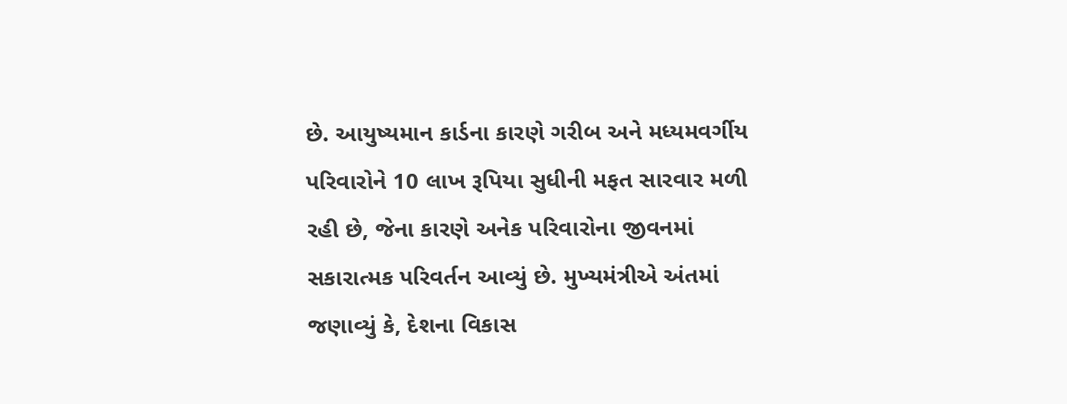છે. આયુષ્યમાન કાર્ડના કારણે ગરીબ અને મધ્યમવર્ગીય પરિવારોને 10 લાખ રૂપિયા સુધીની મફત સારવાર મળી રહી છે, જેના કારણે અનેક પરિવારોના જીવનમાં સકારાત્મક પરિવર્તન આવ્યું છે. મુખ્યમંત્રીએ અંતમાં જણાવ્યું કે, દેશના વિકાસ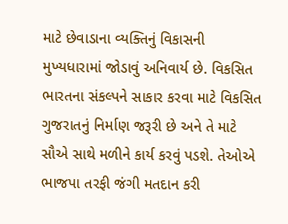માટે છેવાડાના વ્યક્તિનું વિકાસની મુખ્યધારામાં જોડાવું અનિવાર્ય છે. વિકસિત ભારતના સંકલ્પને સાકાર કરવા માટે વિકસિત ગુજરાતનું નિર્માણ જરૂરી છે અને તે માટે સૌએ સાથે મળીને કાર્ય કરવું પડશે. તેઓએ ભાજપા તરફી જંગી મતદાન કરી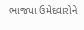ભાજપા ઉમેદવારોને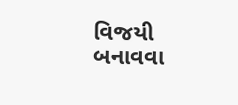વિજયી બનાવવા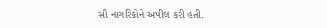સૌ નાગરિકોને અપીલ કરી હતી.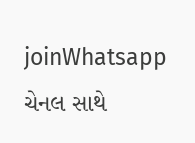joinWhatsapp ચેનલ સાથે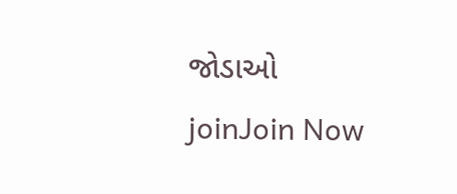જોડાઓ
joinJoin Now